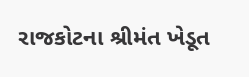રાજકોટના શ્રીમંત ખેડૂત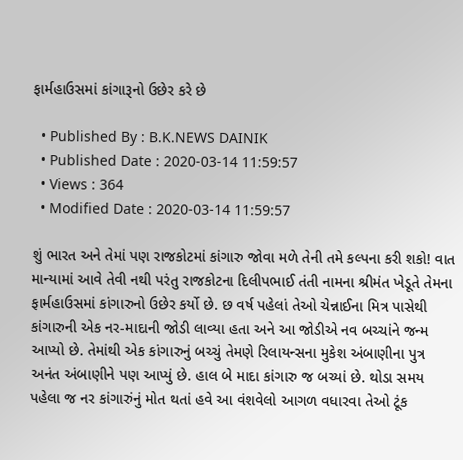ફાર્મહાઉસમાં કાંગારૂનો ઉછેર કરે છે

  • Published By : B.K.NEWS DAINIK
  • Published Date : 2020-03-14 11:59:57
  • Views : 364
  • Modified Date : 2020-03-14 11:59:57

શું ભારત અને તેમાં પણ રાજકોટમાં કાંગારુ જોવા મળે તેની તમે કલ્પના કરી શકો! વાત માન્યામાં આવે તેવી નથી પરંતુ રાજકોટના દિલીપભાઈ તંતી નામના શ્રીમંત ખેડૂતે તેમના ફાર્મહાઉસમાં કાંગારુનો ઉછેર કર્યો છે. છ વર્ષ પહેલાં તેઓ ચેન્નાઈના મિત્ર પાસેથી કાંગારુની એક નર-માદાની જોડી લાવ્યા હતા અને આ જોડીએ નવ બચ્ચાંને જન્મ આપ્યો છે. તેમાંથી એક કાંગારુનું બચ્ચું તેમણે રિલાયન્સના મુકેશ અંબાણીના પુત્ર અનંત અંબાણીને પણ આપ્યું છે. હાલ બે માદા કાંગારુ જ બચ્યાં છે. થોડા સમય પહેલા જ નર કાંગારુંનું મોત થતાં હવે આ વંશવેલો આગળ વધારવા તેઓ ટૂંક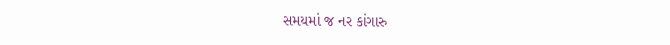સમયમાં જ નર કાંગારુ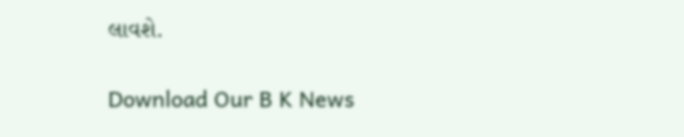લાવશે.

Download Our B K News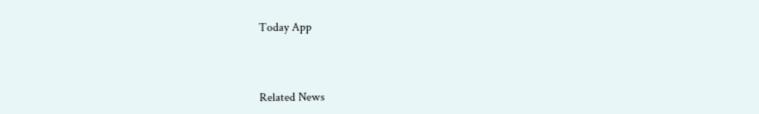Today App



Related News